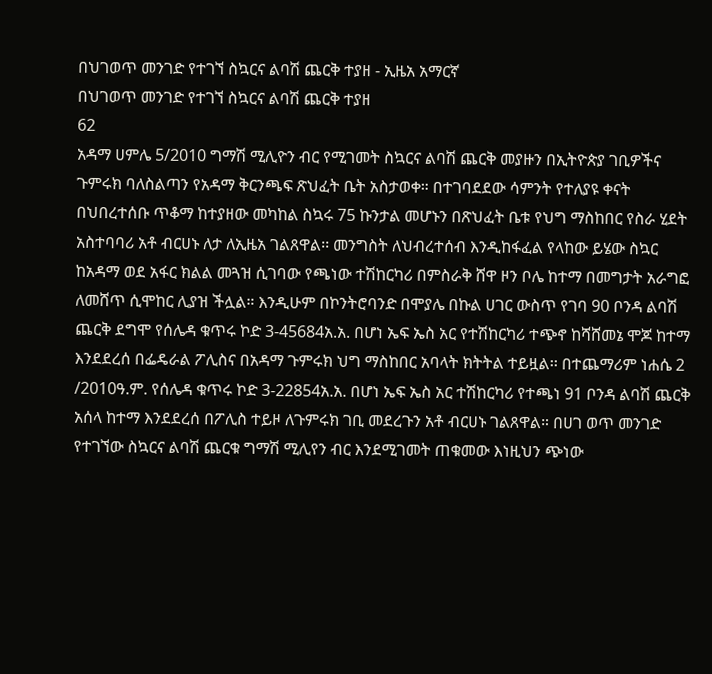በህገወጥ መንገድ የተገኘ ስኳርና ልባሽ ጨርቅ ተያዘ - ኢዜአ አማርኛ
በህገወጥ መንገድ የተገኘ ስኳርና ልባሽ ጨርቅ ተያዘ
62
አዳማ ሀምሌ 5/2010 ግማሽ ሚሊዮን ብር የሚገመት ስኳርና ልባሽ ጨርቅ መያዙን በኢትዮጵያ ገቢዎችና ጉምሩክ ባለስልጣን የአዳማ ቅርንጫፍ ጽህፈት ቤት አስታወቀ። በተገባደደው ሳምንት የተለያዩ ቀናት በህበረተሰቡ ጥቆማ ከተያዘው መካከል ስኳሩ 75 ኩንታል መሆኑን በጽህፈት ቤቱ የህግ ማስከበር የስራ ሂደት አስተባባሪ አቶ ብርሀኑ ለታ ለኢዜአ ገልጸዋል፡፡ መንግስት ለህብረተሰብ እንዲከፋፈል የላከው ይሄው ስኳር ከአዳማ ወደ አፋር ክልል መጓዝ ሲገባው የጫነው ተሽከርካሪ በምስራቅ ሸዋ ዞን ቦሌ ከተማ በመግታት አራግፎ ለመሸጥ ሲሞከር ሊያዝ ችሏል። እንዲሁም በኮንትሮባንድ በሞያሌ በኩል ሀገር ውስጥ የገባ 90 ቦንዳ ልባሽ ጨርቅ ደግሞ የሰሌዳ ቁጥሩ ኮድ 3-45684አ.አ. በሆነ ኤፍ ኤስ አር የተሽከርካሪ ተጭኖ ከሻሸመኔ ሞጆ ከተማ እንደደረሰ በፌዴራል ፖሊስና በአዳማ ጉምሩክ ህግ ማስከበር አባላት ክትትል ተይዟል፡፡ በተጨማሪም ነሐሴ 2 /2010ዓ.ም. የሰሌዳ ቁጥሩ ኮድ 3-22854አ.አ. በሆነ ኤፍ ኤስ አር ተሽከርካሪ የተጫነ 91 ቦንዳ ልባሽ ጨርቅ አሰላ ከተማ እንደደረሰ በፖሊስ ተይዞ ለጉምሩክ ገቢ መደረጉን አቶ ብርሀኑ ገልጸዋል። በሀገ ወጥ መንገድ የተገኘው ስኳርና ልባሽ ጨርቁ ግማሽ ሚሊየን ብር እንደሚገመት ጠቁመው እነዚህን ጭነው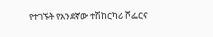የተገኙት የአንደኛው ተሽከርካሪ ሾፌርና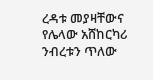ረዳቱ መያዛቸውና የሌላው አሸከርካሪ ንብረቱን ጥለው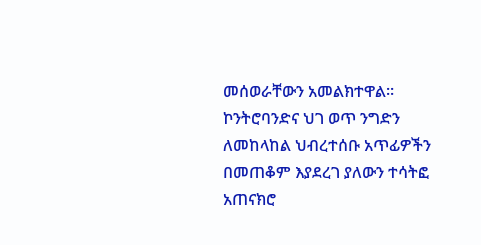መሰወራቸውን አመልክተዋል፡፡ ኮንትሮባንድና ህገ ወጥ ንግድን ለመከላከል ህብረተሰቡ አጥፊዎችን በመጠቆም እያደረገ ያለውን ተሳትፎ አጠናክሮ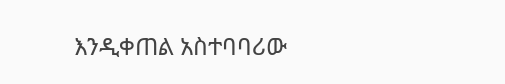እንዲቀጠል አስተባባሪው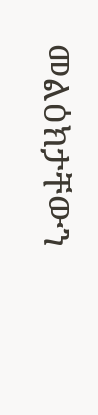መልዕክታቸውን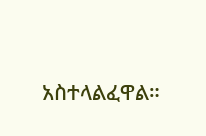አስተላልፈዋል።